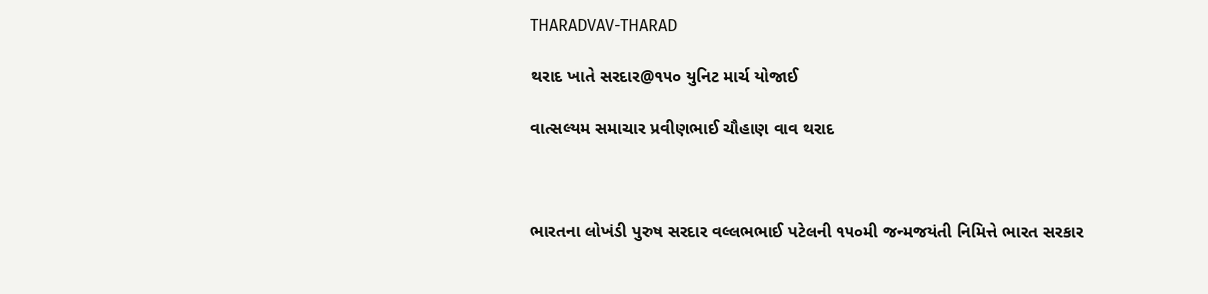THARADVAV-THARAD

થરાદ ખાતે સરદાર@૧૫૦ યુનિટ માર્ચ યોજાઈ

વાત્સલ્યમ સમાચાર પ્રવીણભાઈ ચૌહાણ વાવ થરાદ



ભારતના લોખંડી પુરુષ સરદાર વલ્લભભાઈ પટેલની ૧૫૦મી જન્મજયંતી નિમિત્તે ભારત સરકાર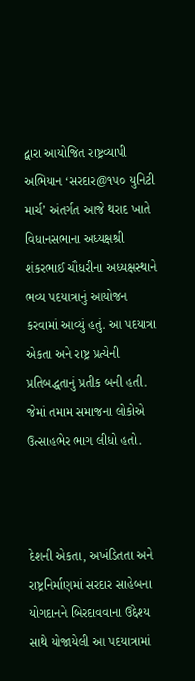દ્વારા આયોજિત રાષ્ટ્રવ્યાપી અભિયાન ‘સરદાર@૧૫૦ યુનિટી માર્ચ’ અંતર્ગત આજે થરાદ ખાતે વિધાનસભાના અધ્યક્ષશ્રી શંકરભાઈ ચૌધરીના અધ્યક્ષસ્થાને ભવ્ય પદયાત્રાનું આયોજન કરવામાં આવ્યું હતું. આ પદયાત્રા એકતા અને રાષ્ટ્ર પ્રત્યેની પ્રતિબદ્ધતાનું પ્રતીક બની હતી. જેમાં તમામ સમાજના લોકોએ ઉત્સાહભેર ભાગ લીધો હતો.



દેશની એકતા, અખંડિતતા અને રાષ્ટ્રનિર્માણમાં સરદાર સાહેબના યોગદાનને બિરદાવવાના ઉદ્દેશ્ય સાથે યોજાયેલી આ પદયાત્રામાં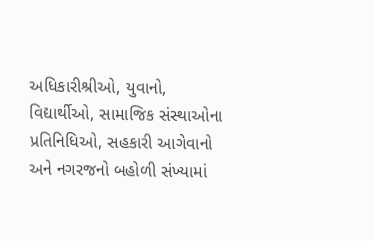અધિકારીશ્રીઓ, યુવાનો, વિદ્યાર્થીઓ, સામાજિક સંસ્થાઓના પ્રતિનિધિઓ, સહકારી આગેવાનો અને નગરજનો બહોળી સંખ્યામાં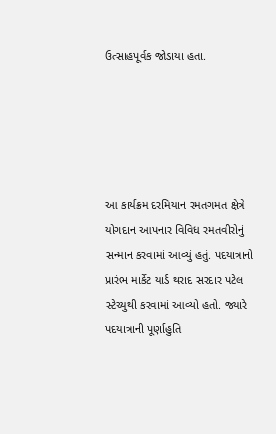ઉત્સાહપૂર્વક જોડાયા હતા.





આ કાર્યક્રમ દરમિયાન રમતગમત ક્ષેત્રે યોગદાન આપનાર વિવિધ રમતવીરોનું સન્માન કરવામાં આવ્યું હતું. પદયાત્રાનો પ્રારંભ માર્કેટ યાર્ડ થરાદ સરદાર પટેલ સ્ટેચ્યુથી કરવામાં આવ્યો હતો. જ્યારે પદયાત્રાની પૂર્ણાહુતિ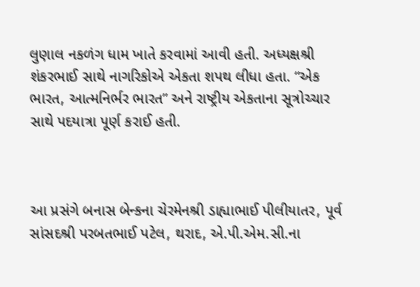લુણાલ નકળંગ ધામ ખાતે કરવામાં આવી હતી. અધ્યક્ષશ્રી શંકરભાઈ સાથે નાગરિકોએ એકતા શપથ લીધા હતા. “એક ભારત, આત્મનિર્ભર ભારત” અને રાષ્ટ્રીય એકતાના સૂત્રોચ્ચાર સાથે પદયાત્રા પૂર્ણ કરાઈ હતી.



આ પ્રસંગે બનાસ બેન્કના ચેરમેનશ્રી ડાહ્યાભાઈ પીલીયાતર, પૂર્વ સાંસદશ્રી પરબતભાઈ પટેલ, થરાદ, એ.પી.એમ.સી.ના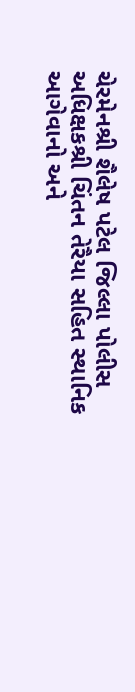ચેરમેનશ્રી શૈલેષ પટેલ જિલ્લા પોલીસ અધિક્ષકશ્રી ચિંતન તેરૈયા સહિત સ્થાનિક આગેવાનો અને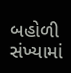બહોળી સંખ્યામાં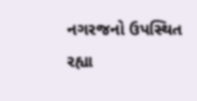નગરજનો ઉપસ્થિત રહ્યા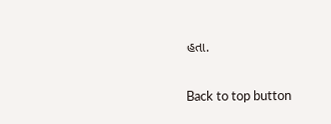હતા.

Back to top button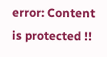error: Content is protected !!